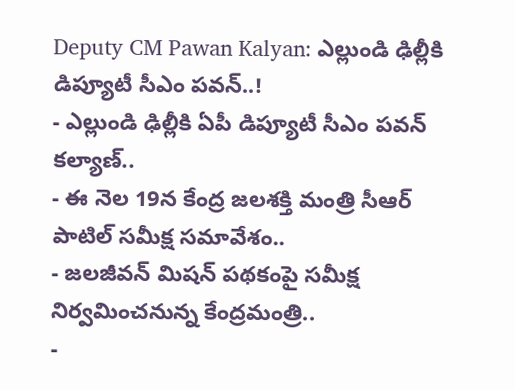Deputy CM Pawan Kalyan: ఎల్లుండి ఢిల్లీకి డిప్యూటీ సీఎం పవన్..!
- ఎల్లుండి ఢిల్లీకి ఏపీ డిప్యూటీ సీఎం పవన్ కల్యాణ్..
- ఈ నెల 19న కేంద్ర జలశక్తి మంత్రి సీఆర్ పాటిల్ సమీక్ష సమావేశం..
- జలజీవన్ మిషన్ పథకంపై సమీక్ష నిర్వమించనున్న కేంద్రమంత్రి..
-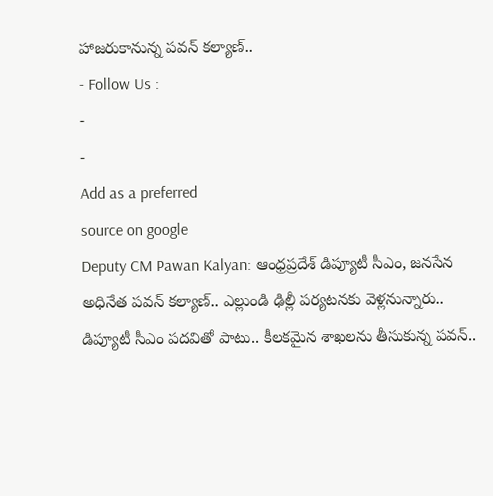హాజరుకానున్న పవన్ కల్యాణ్..
- Follow Us :
-
-
Add as a preferred
source on google
Deputy CM Pawan Kalyan: ఆంధ్రప్రదేశ్ డిప్యూటీ సీఎం, జనసేన అధినేత పవన్ కల్యాణ్.. ఎల్లుండి ఢిల్లీ పర్యటనకు వెళ్లనున్నారు.. డిప్యూటీ సీఎం పదవితో పాటు.. కీలకమైన శాఖలను తీసుకున్న పవన్..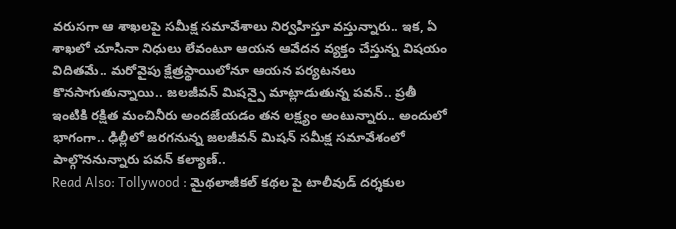వరుసగా ఆ శాఖలపై సమీక్ష సమావేశాలు నిర్వహిస్తూ వస్తున్నారు.. ఇక, ఏ శాఖలో చూసినా నిధులు లేవంటూ ఆయన ఆవేదన వ్యక్తం చేస్తున్న విషయం విదితమే.. మరోవైపు క్షేత్రస్థాయిలోనూ ఆయన పర్యటనలు కొనసాగుతున్నాయి.. జలజీవన్ మిషన్పై మాట్లాడుతున్న పవన్.. ప్రతీ ఇంటికి రక్షిత మంచినీరు అందజేయడం తన లక్ష్యం అంటున్నారు.. అందులో భాగంగా.. ఢిల్లీలో జరగనున్న జలజీవన్ మిషన్ సమీక్ష సమావేశంలో పాల్గొననున్నారు పవన్ కల్యాణ్..
Read Also: Tollywood : మైథలాజీకల్ కథల పై టాలీవుడ్ దర్శకుల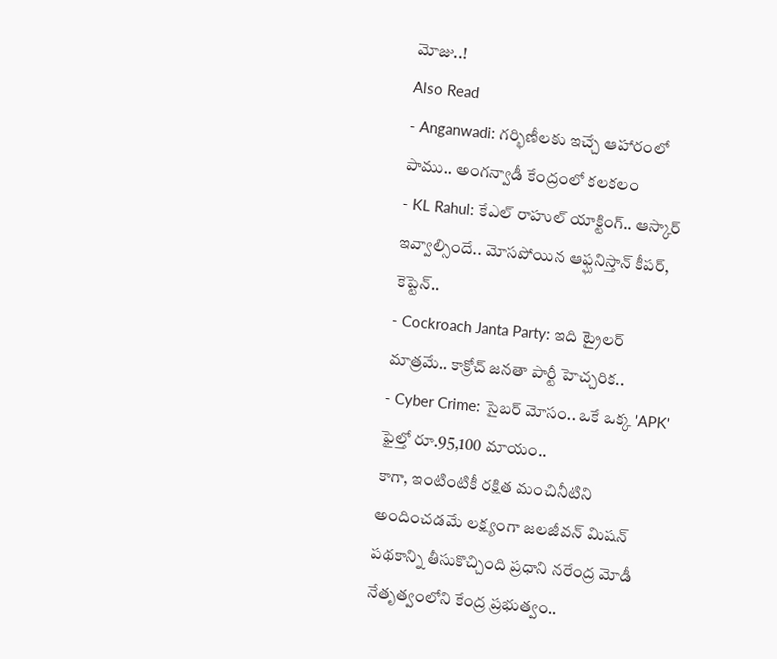మోజు..!
Also Read
- Anganwadi: గర్భిణీలకు ఇచ్చే ఆహారంలో పాము.. అంగన్వాడీ కేంద్రంలో కలకలం
- KL Rahul: కేఎల్ రాహుల్ యాక్టింగ్.. ఆస్కార్ ఇవ్వాల్సిందే.. మోసపోయిన ఆఫ్ఘనిస్తాన్ కీపర్, కెప్టెన్..
- Cockroach Janta Party: ఇది ట్రైలర్ మాత్రమే.. కాక్రోచ్ జనతా పార్టీ హెచ్చరిక..
- Cyber Crime: సైబర్ మోసం.. ఒకే ఒక్క 'APK' ఫైల్తో రూ.95,100 మాయం..
కాగా, ఇంటింటికీ రక్షిత మంచినీటిని అందించడమే లక్ష్యంగా జలజీవన్ మిషన్ పథకాన్ని తీసుకొచ్చింది ప్రధాని నరేంద్ర మోడీ నేతృత్వంలోని కేంద్ర ప్రభుత్వం..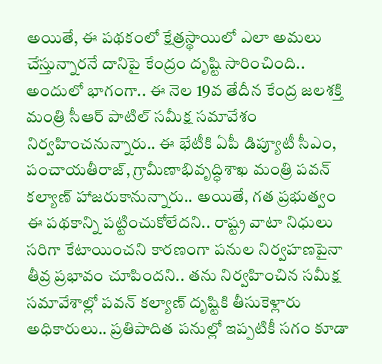అయితే, ఈ పథకంలో క్షేత్రస్థాయిలో ఎలా అమలు చేస్తున్నారనే దానిపై కేంద్రం దృష్టి సారించింది.. అందులో భాగంగా.. ఈ నెల 19వ తేదీన కేంద్ర జలశక్తి మంత్రి సీఆర్ పాటిల్ సమీక్ష సమావేశం నిర్వహించనున్నారు.. ఈ భేటీకి ఏపీ డిప్యూటీ సీఎం, పంచాయతీరాజ్, గ్రామీణాభివృద్ధిశాఖ మంత్రి పవన్ కల్యాణ్ హాజరుకానున్నారు.. అయితే, గత ప్రభుత్వం ఈ పథకాన్ని పట్టించుకోలేదని.. రాష్ట్ర వాటా నిధులు సరిగా కేటాయించని కారణంగా పనుల నిర్వహణపైనా తీవ్ర ప్రభావం చూపిందని.. తను నిర్వహించిన సమీక్ష సమావేశాల్లో పవన్ కల్యాణ్ దృష్టికి తీసుకెళ్లారు అధికారులు.. ప్రతిపాదిత పనుల్లో ఇప్పటికీ సగం కూడా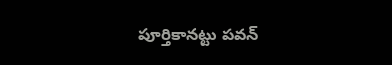పూర్తికానట్టు పవన్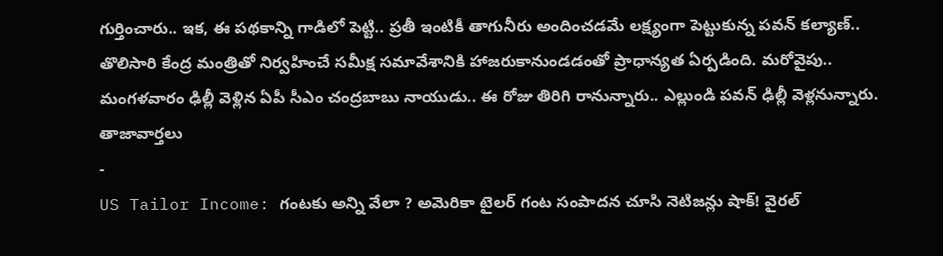గుర్తించారు.. ఇక, ఈ పథకాన్ని గాడిలో పెట్టి.. ప్రతీ ఇంటికీ తాగునీరు అందించడమే లక్ష్యంగా పెట్టుకున్న పవన్ కల్యాణ్.. తొలిసారి కేంద్ర మంత్రితో నిర్వహించే సమీక్ష సమావేశానికి హాజరుకానుండడంతో ప్రాధాన్యత ఏర్పడింది. మరోవైపు.. మంగళవారం ఢిల్లీ వెళ్లిన ఏపీ సీఎం చంద్రబాబు నాయుడు.. ఈ రోజు తిరిగి రానున్నారు.. ఎల్లుండి పవన్ ఢిల్లీ వెళ్లనున్నారు.
తాజావార్తలు
-
US Tailor Income: గంటకు అన్ని వేలా ? అమెరికా టైలర్ గంట సంపాదన చూసి నెటిజన్లు షాక్! వైరల్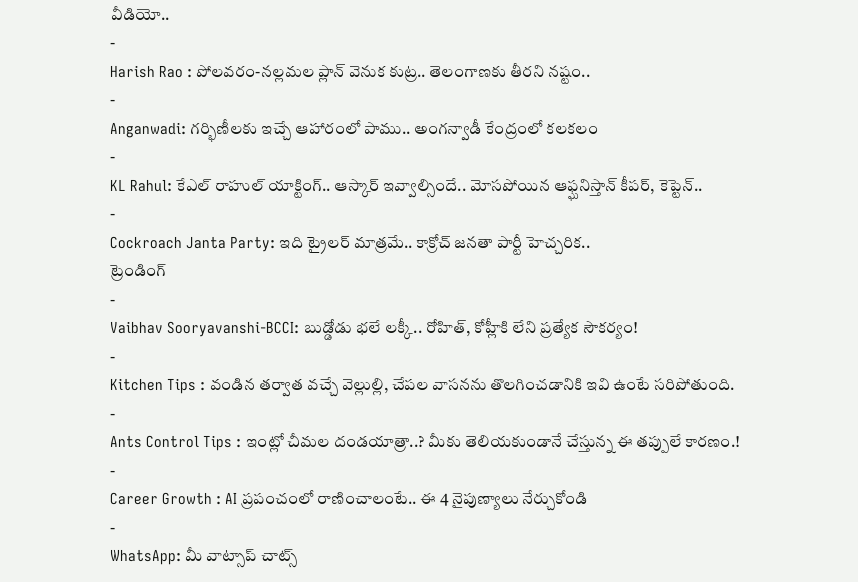వీడియో..
-
Harish Rao : పోలవరం-నల్లమల ప్లాన్ వెనుక కుట్ర.. తెలంగాణకు తీరని నష్టం..
-
Anganwadi: గర్భిణీలకు ఇచ్చే ఆహారంలో పాము.. అంగన్వాడీ కేంద్రంలో కలకలం
-
KL Rahul: కేఎల్ రాహుల్ యాక్టింగ్.. ఆస్కార్ ఇవ్వాల్సిందే.. మోసపోయిన ఆఫ్ఘనిస్తాన్ కీపర్, కెప్టెన్..
-
Cockroach Janta Party: ఇది ట్రైలర్ మాత్రమే.. కాక్రోచ్ జనతా పార్టీ హెచ్చరిక..
ట్రెండింగ్
-
Vaibhav Sooryavanshi-BCCI: బుడ్డోడు భలే లక్కీ.. రోహిత్, కోహ్లీకి లేని ప్రత్యేక సౌకర్యం!
-
Kitchen Tips : వండిన తర్వాత వచ్చే వెల్లుల్లి, చేపల వాసనను తొలగించడానికి ఇవి ఉంటే సరిపోతుంది.
-
Ants Control Tips : ఇంట్లో చీమల దండయాత్రా..? మీకు తెలియకుండానే చేస్తున్న ఈ తప్పులే కారణం.!
-
Career Growth : AI ప్రపంచంలో రాణించాలంటే.. ఈ 4 నైపుణ్యాలు నేర్చుకోండి
-
WhatsApp: మీ వాట్సాప్ చాట్స్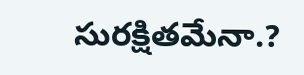సురక్షితమేనా.?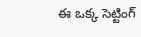ఈ ఒక్క సెట్టింగ్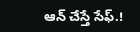ఆన్ చేస్తే సేఫ్.!